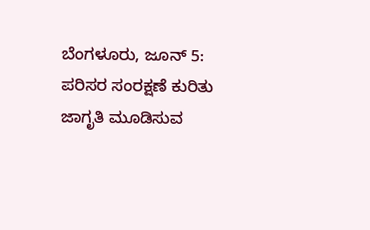ಬೆಂಗಳೂರು, ಜೂನ್ 5: ಪರಿಸರ ಸಂರಕ್ಷಣೆ ಕುರಿತು ಜಾಗೃತಿ ಮೂಡಿಸುವ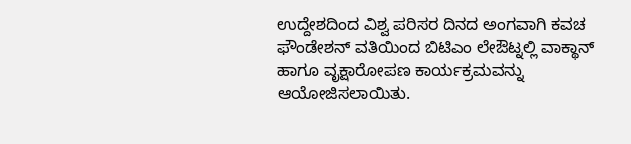ಉದ್ದೇಶದಿಂದ ವಿಶ್ವ ಪರಿಸರ ದಿನದ ಅಂಗವಾಗಿ ಕವಚ ಫೌಂಡೇಶನ್ ವತಿಯಿಂದ ಬಿಟಿಎಂ ಲೇಔಟ್ನಲ್ಲಿ ವಾಕ್ಥಾನ್ ಹಾಗೂ ವೃಕ್ಷಾರೋಪಣ ಕಾರ್ಯಕ್ರಮವನ್ನು ಆಯೋಜಿಸಲಾಯಿತು.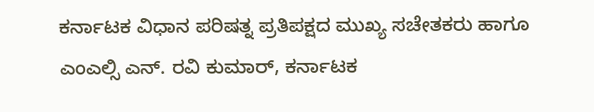ಕರ್ನಾಟಕ ವಿಧಾನ ಪರಿಷತ್ನ ಪ್ರತಿಪಕ್ಷದ ಮುಖ್ಯ ಸಚೇತಕರು ಹಾಗೂ ಎಂಎಲ್ಸಿ ಎನ್. ರವಿ ಕುಮಾರ್, ಕರ್ನಾಟಕ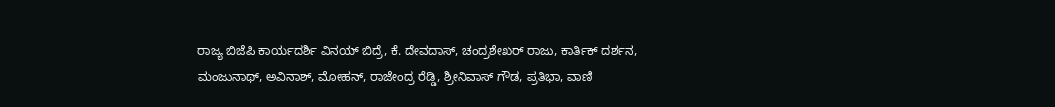ರಾಜ್ಯ ಬಿಜೆಪಿ ಕಾರ್ಯದರ್ಶಿ ವಿನಯ್ ಬಿದ್ರೆ, ಕೆ. ದೇವದಾಸ್, ಚಂದ್ರಶೇಖರ್ ರಾಜು, ಕಾರ್ತಿಕ್ ದರ್ಶನ, ಮಂಜುನಾಥ್, ಅವಿನಾಶ್, ಮೋಹನ್, ರಾಜೇಂದ್ರ ರೆಡ್ಡಿ, ಶ್ರೀನಿವಾಸ್ ಗೌಡ, ಪ್ರತಿಭಾ, ವಾಣಿ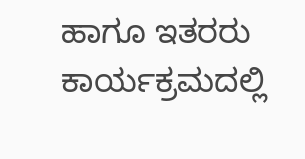ಹಾಗೂ ಇತರರು ಕಾರ್ಯಕ್ರಮದಲ್ಲಿ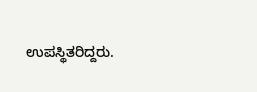ಉಪಸ್ಥಿತರಿದ್ದರು.